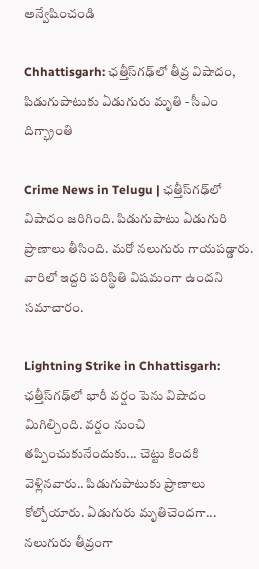అన్వేషించండి

Chhattisgarh: ఛత్తీస్‌గఢ్‌లో తీవ్ర విషాదం, పిడుగుపాటుకు ఏడుగురు మృతి - సీఎం దిగ్భ్రాంతి

Crime News in Telugu | ఛత్తీస్‌గఢ్‌లో విషాదం జరిగింది. పిడుగుపాటు ఏడుగురి ప్రాణాలు తీసింది. మరో నలుగురు గాయపడ్డారు. వారిలో ఇద్దరి పరిస్థితి విషమంగా ఉందని సమాచారం.

Lightning Strike in Chhattisgarh: ఛత్తీస్‌గఢ్‌లో భారీ వర్షం పెను విషాదం మిగిల్చింది. వర్షం నుంచి తప్పించుకునేందుకు... చెట్టు కిందకి వెళ్లినవారు.. పిడుగుపాటుకు ప్రాణాలు కోల్పోయారు. ఏడుగురు మృతిచెందగా... నలుగురు తీవ్రంగా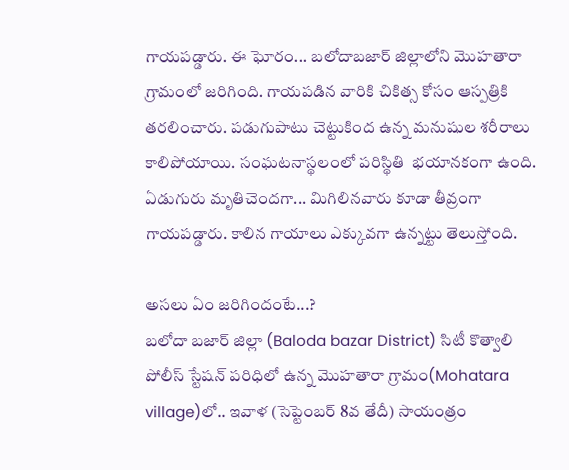గాయపడ్డారు. ఈ ఘోరం... బలోదాబజార్ జిల్లాలోని మొహతారా గ్రామంలో జరిగింది. గాయపడిన వారికి చికిత్స కోసం ఆస్పత్రికి తరలించారు. పడుగుపాటు చెట్టుకింద ఉన్న మనుషుల శరీరాలు కాలిపోయాయి. సంఘటనాస్థలంలో పరిస్థితి  భయానకంగా ఉంది. ఏడుగురు మృతిచెందగా... మిగిలినవారు కూడా తీవ్రంగా గాయపడ్డారు. కాలిన గాయాలు ఎక్కువగా ఉన్నట్టు తెలుస్తోంది.

అసలు ఏం జరిగిందంటే...?
బలోదా బజార్ జిల్లా (Baloda bazar District) సిటీ కొత్వాలి పోలీస్ స్టేషన్ పరిధిలో ఉన్న మొహతారా గ్రామం(Mohatara village)లో.. ఇవాళ (సెప్టెంబర్ 8వ తేదీ) సాయంత్రం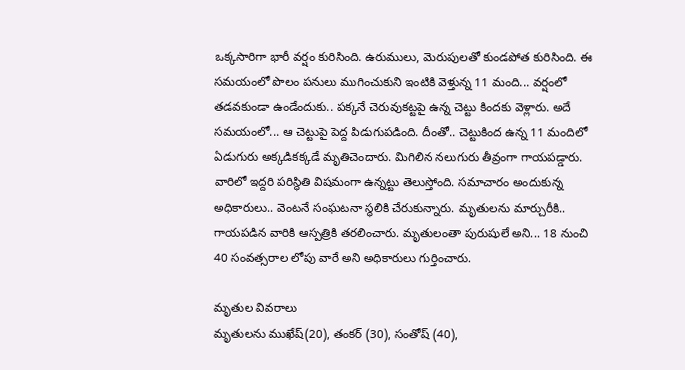ఒక్కసారిగా భారీ వర్షం కురిసింది. ఉరుములు, మెరుపులతో కుండపోత కురిసింది. ఈ సమయంలో పొలం పనులు ముగించుకుని ఇంటికి వెళ్తున్న 11 మంది... వర్షంలో తడవకుండా ఉండేందుకు.. పక్కనే చెరువుకట్టపై ఉన్న చెట్టు కిందకు వెళ్లారు. అదే సమయంలో... ఆ చెట్టుపై పెద్ద పిడుగుపడింది. దీంతో.. చెట్టుకింద ఉన్న 11 మందిలో ఏడుగురు అక్కడికక్కడే మృతిచెందారు. మిగిలిన నలుగురు తీవ్రంగా గాయపడ్డారు. వారిలో ఇద్దరి పరిస్థితి విషమంగా ఉన్నట్టు తెలుస్తోంది. సమాచారం అందుకున్న అధికారులు.. వెంటనే సంఘటనా స్థలికి చేరుకున్నారు. మృతులను మార్చురీకి.. గాయపడిన వారికి ఆస్పత్రికి తరలించారు. మృతులంతా పురుషులే అని... 18 నుంచి 40 సంవత్సరాల లోపు వారే అని అధికారులు గుర్తించారు.

మృతుల వివరాలు
మృతులను ముఖేష్‌(20), తంకర్‌ (30), సంతోష్‌ (40),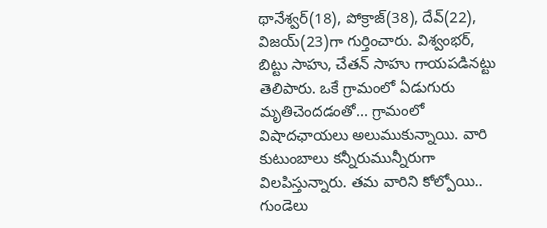థానేశ్వర్‌(18), పోక్రాజ్‌(38), దేవ్‌(22), విజయ్‌(23)గా గుర్తించారు. విశ్వంభర్‌, బిట్టు సాహు, చేతన్‌ సాహు గాయపడినట్టు తెలిపారు. ఒకే గ్రామంలో ఏడుగురు మృతిచెందడంతో... గ్రామంలో విషాదఛాయలు అలుముకున్నాయి. వారి కుటుంబాలు కన్నీరుమున్నీరుగా విలపిస్తున్నారు. తమ వారిని కోల్పోయి.. గుండెలు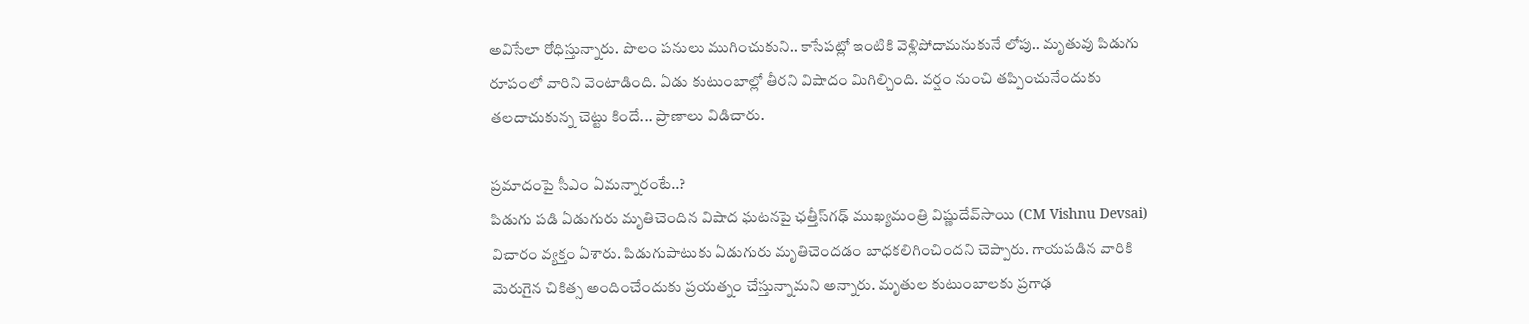అవిసేలా రోధిస్తున్నారు. పొలం పనులు ముగించుకుని.. కాసేపట్లో ఇంటికి వెళ్లిపోదామనుకునే లోపు.. మృతువు పిడుగు రూపంలో వారిని వెంటాడింది. ఏడు కుటుంబాల్లో తీరని విషాదం మిగిల్చింది. వర్షం నుంచి తప్పించునేందుకు తలదాచుకున్న చెట్టు కిందే... ప్రాణాలు విడిచారు.

ప్రమాదంపై సీఎం ఏమన్నారంటే..?
పిడుగు పడి ఏడుగురు మృతిచెందిన విషాద ఘటనపై ఛత్తీస్‌గఢ్‌ ముఖ్యమంత్రి విష్ణుదేవ్‌సాయి (CM Vishnu Devsai) విచారం వ్యక్తం ఏశారు. పిడుగుపాటుకు ఏడుగురు మృతిచెందడం బాధకలిగించిందని చెప్పారు. గాయపడిన వారికి మెరుగైన చికిత్స అందించేందుకు ప్రయత్నం చేస్తున్నామని అన్నారు. మృతుల కుటుంబాలకు ప్రగాఢ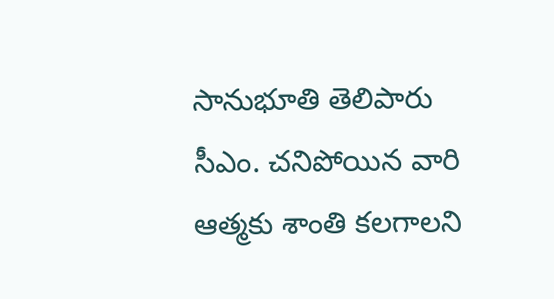సానుభూతి తెలిపారు సీఎం. చనిపోయిన వారి ఆత్మకు శాంతి కలగాలని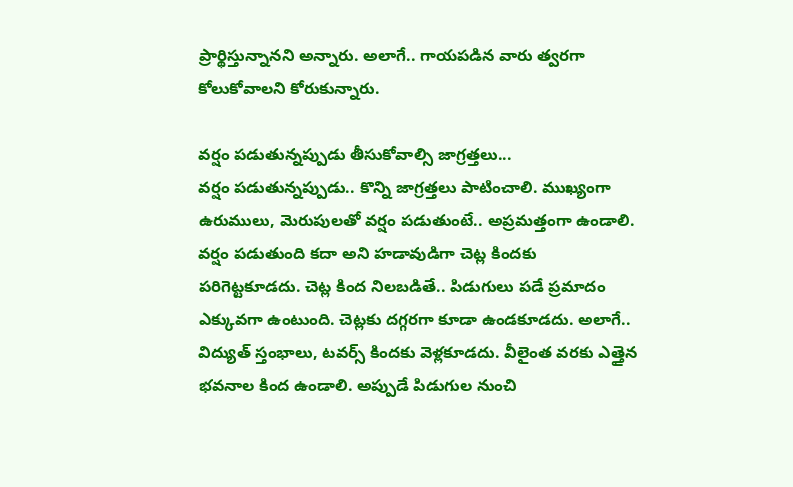ప్రార్థిస్తున్నానని అన్నారు. అలాగే.. గాయపడిన వారు త్వరగా కోలుకోవాలని కోరుకున్నారు.

వర్షం పడుతున్నప్పుడు తీసుకోవాల్సి జాగ్రత్తలు...
వర్షం పడుతున్నప్పుడు.. కొన్ని జాగ్రత్తలు పాటించాలి. ముఖ్యంగా ఉరుములు, మెరుపులతో వర్షం పడుతుంటే.. అప్రమత్తంగా ఉండాలి. వర్షం పడుతుంది కదా అని హడావుడిగా చెట్ల కిందకు పరిగెట్టకూడదు. చెట్ల కింద నిలబడితే.. పిడుగులు పడే ప్రమాదం ఎక్కువగా ఉంటుంది. చెట్లకు దగ్గరగా కూడా ఉండకూడదు. అలాగే.. విద్యుత్‌ స్తంభాలు, టవర్స్‌ కిందకు వెళ్లకూడదు. వీలైంత వరకు ఎత్తైన భవనాల కింద ఉండాలి. అప్పుడే పిడుగుల నుంచి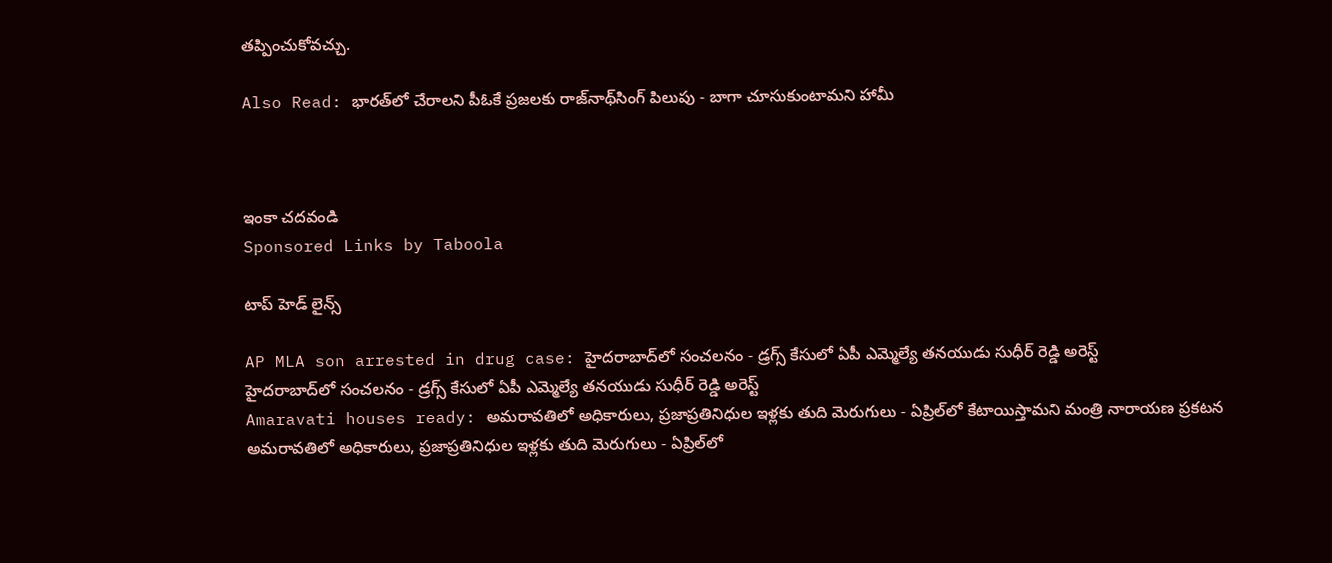తప్పించుకోవచ్చు.

Also Read: భారత్‌లో చేరాలని పీఓకే ప్రజలకు రాజ్‌నాథ్‌సింగ్‌ పిలుపు - బాగా చూసుకుంటామని హామీ



ఇంకా చదవండి
Sponsored Links by Taboola

టాప్ హెడ్ లైన్స్

AP MLA son arrested in drug case: హైదరాబాద్‌లో సంచలనం - డ్రగ్స్ కేసులో ఏపీ ఎమ్మెల్యే తనయుడు సుధీర్ రెడ్డి అరెస్ట్
హైదరాబాద్‌లో సంచలనం - డ్రగ్స్ కేసులో ఏపీ ఎమ్మెల్యే తనయుడు సుధీర్ రెడ్డి అరెస్ట్
Amaravati houses ready: అమరావతిలో అధికారులు, ప్రజాప్రతినిధుల ఇళ్లకు తుది మెరుగులు - ఏప్రిల్‌లో కేటాయిస్తామని మంత్రి నారాయణ ప్రకటన
అమరావతిలో అధికారులు, ప్రజాప్రతినిధుల ఇళ్లకు తుది మెరుగులు - ఏప్రిల్‌లో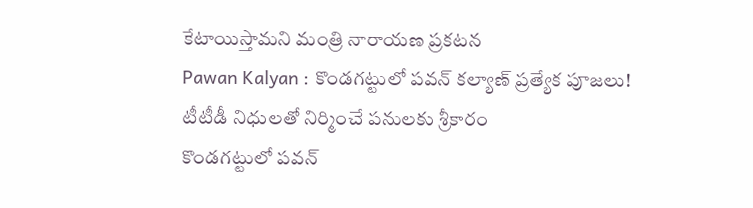కేటాయిస్తామని మంత్రి నారాయణ ప్రకటన
Pawan Kalyan : కొండగట్టులో పవన్ కల్యాణ్ ప్రత్యేక పూజలు! టీటీడీ నిధులతో నిర్మించే పనులకు శ్రీకారం
కొండగట్టులో పవన్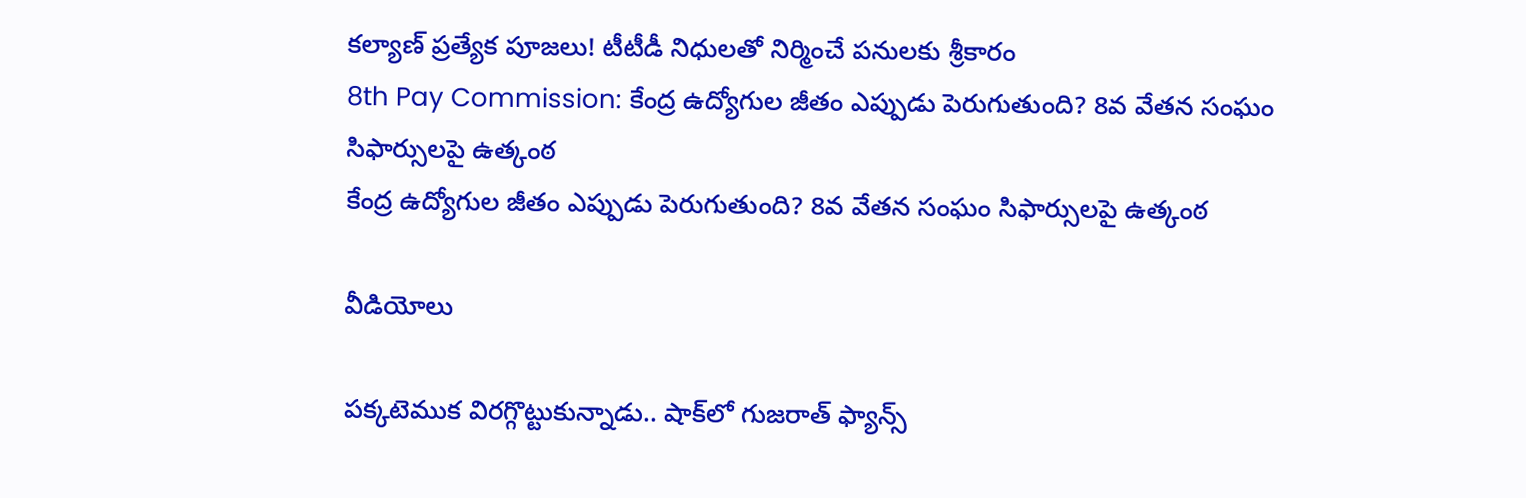కల్యాణ్ ప్రత్యేక పూజలు! టీటీడీ నిధులతో నిర్మించే పనులకు శ్రీకారం
8th Pay Commission: కేంద్ర ఉద్యోగుల జీతం ఎప్పుడు పెరుగుతుంది? 8వ వేతన సంఘం సిఫార్సులపై ఉత్కంఠ
కేంద్ర ఉద్యోగుల జీతం ఎప్పుడు పెరుగుతుంది? 8వ వేతన సంఘం సిఫార్సులపై ఉత్కంఠ

వీడియోలు

పక్కటెముక విరగ్గొట్టుకున్నాడు.. షాక్‌లో గుజరాత్ ఫ్యాన్స్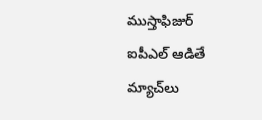ముస్తాఫిజుర్‌ ఐపీఎల్ ఆడితే మ్యాచ్‌లు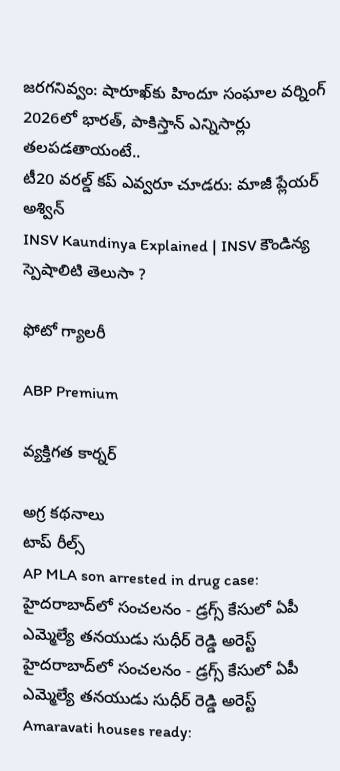జరగనివ్వం: షారూఖ్‌కు హిందూ సంఘాల వర్నింగ్
2026లో భారత్, పాకిస్తాన్ ఎన్నిసార్లు తలపడతాయంటే..
టీ20 వరల్డ్ కప్ ఎవ్వరూ చూడరు: మాజీ ప్లేయర్ అశ్విన్
INSV Kaundinya Explained | INSV కౌండిన్య స్పెషాలిటి తెలుసా ?

ఫోటో గ్యాలరీ

ABP Premium

వ్యక్తిగత కార్నర్

అగ్ర కథనాలు
టాప్ రీల్స్
AP MLA son arrested in drug case: హైదరాబాద్‌లో సంచలనం - డ్రగ్స్ కేసులో ఏపీ ఎమ్మెల్యే తనయుడు సుధీర్ రెడ్డి అరెస్ట్
హైదరాబాద్‌లో సంచలనం - డ్రగ్స్ కేసులో ఏపీ ఎమ్మెల్యే తనయుడు సుధీర్ రెడ్డి అరెస్ట్
Amaravati houses ready: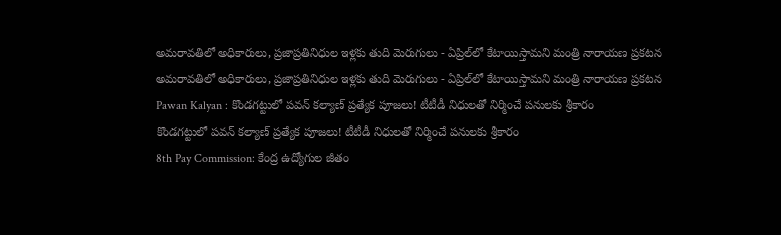అమరావతిలో అధికారులు, ప్రజాప్రతినిధుల ఇళ్లకు తుది మెరుగులు - ఏప్రిల్‌లో కేటాయిస్తామని మంత్రి నారాయణ ప్రకటన
అమరావతిలో అధికారులు, ప్రజాప్రతినిధుల ఇళ్లకు తుది మెరుగులు - ఏప్రిల్‌లో కేటాయిస్తామని మంత్రి నారాయణ ప్రకటన
Pawan Kalyan : కొండగట్టులో పవన్ కల్యాణ్ ప్రత్యేక పూజలు! టీటీడీ నిధులతో నిర్మించే పనులకు శ్రీకారం
కొండగట్టులో పవన్ కల్యాణ్ ప్రత్యేక పూజలు! టీటీడీ నిధులతో నిర్మించే పనులకు శ్రీకారం
8th Pay Commission: కేంద్ర ఉద్యోగుల జీతం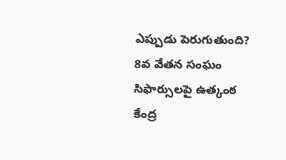ఎప్పుడు పెరుగుతుంది? 8వ వేతన సంఘం సిఫార్సులపై ఉత్కంఠ
కేంద్ర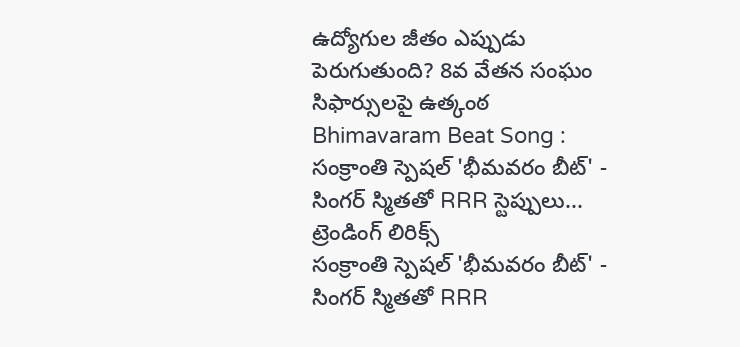ఉద్యోగుల జీతం ఎప్పుడు పెరుగుతుంది? 8వ వేతన సంఘం సిఫార్సులపై ఉత్కంఠ
Bhimavaram Beat Song : సంక్రాంతి స్పెషల్ 'భీమవరం బీట్' - సింగర్ స్మితతో RRR స్టెప్పులు... ట్రెండింగ్ లిరిక్స్
సంక్రాంతి స్పెషల్ 'భీమవరం బీట్' - సింగర్ స్మితతో RRR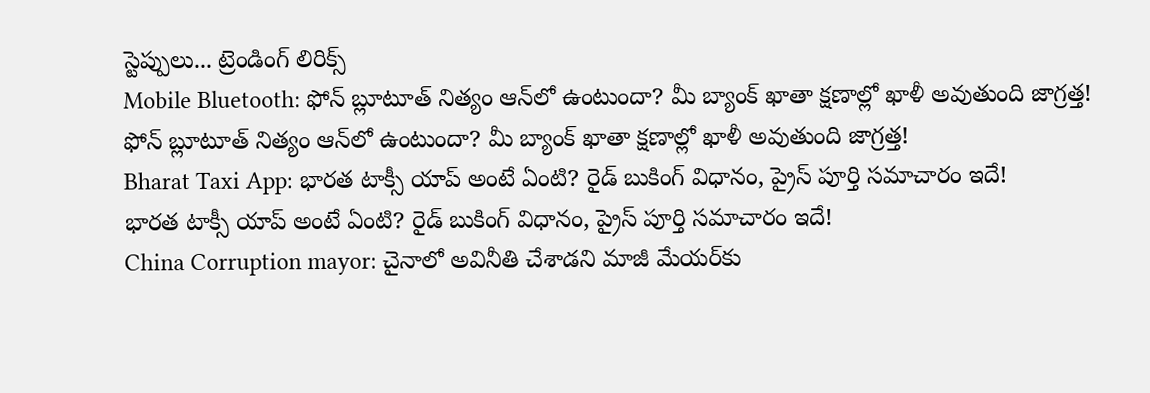స్టెప్పులు... ట్రెండింగ్ లిరిక్స్
Mobile Bluetooth: ఫోన్ బ్లూటూత్ నిత్యం ఆన్‌లో ఉంటుందా? మీ బ్యాంక్ ఖాతా క్షణాల్లో ఖాళీ అవుతుంది జాగ్రత్త!
ఫోన్ బ్లూటూత్ నిత్యం ఆన్‌లో ఉంటుందా? మీ బ్యాంక్ ఖాతా క్షణాల్లో ఖాళీ అవుతుంది జాగ్రత్త!
Bharat Taxi App: భారత టాక్సీ యాప్ అంటే ఏంటి? రైడ్ బుకింగ్ విధానం, ప్రైస్‌ పూర్తి సమాచారం ఇదే!
భారత టాక్సీ యాప్ అంటే ఏంటి? రైడ్ బుకింగ్ విధానం, ప్రైస్‌ పూర్తి సమాచారం ఇదే!
China Corruption mayor: చైనాలో అవినీతి చేశాడని మాజీ మేయర్‌కు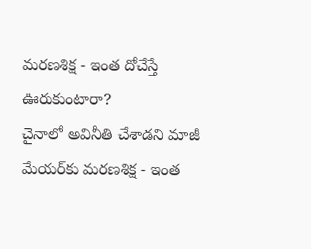మరణశిక్ష - ఇంత దోచేస్తే ఊరుకుంటారా?
చైనాలో అవినీతి చేశాడని మాజీ మేయర్‌కు మరణశిక్ష - ఇంత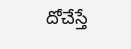దోచేస్తే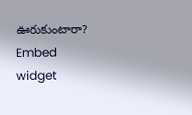ఊరుకుంటారా?
Embed widget